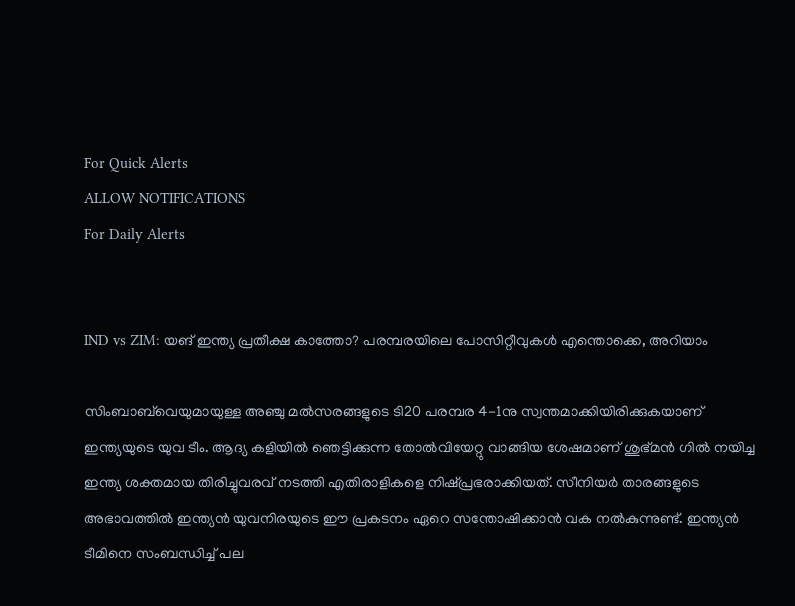For Quick Alerts
ALLOW NOTIFICATIONS
For Daily Alerts


IND vs ZIM: യങ് ഇന്ത്യ പ്രതീക്ഷ കാത്തോ? പരമ്പരയിലെ പോസിറ്റീവുകള്‍ എന്തൊക്കെ, അറിയാം

സിംബാബ്‌വെയുമായുള്ള അഞ്ചു മല്‍സരങ്ങളുടെ ടി20 പരമ്പര 4-1നു സ്വന്തമാക്കിയിരിക്കുകയാണ് ഇന്ത്യയുടെ യുവ ടീം. ആദ്യ കളിയില്‍ ഞെട്ടിക്കുന്ന തോല്‍വിയേറ്റു വാങ്ങിയ ശേഷമാണ് ശുഭ്മന്‍ ഗില്‍ നയിച്ച ഇന്ത്യ ശക്തമായ തിരിച്ചുവരവ് നടത്തി എതിരാളികളെ നിഷ്പ്രഭരാക്കിയത്. സീനിയര്‍ താരങ്ങളുടെ അഭാവത്തില്‍ ഇന്ത്യന്‍ യുവനിരയുടെ ഈ പ്രകടനം ഏറെ സന്തോഷിക്കാന്‍ വക നല്‍കുന്നുണ്ട്. ഇന്ത്യന്‍ ടീമിനെ സംബന്ധിച്ച് പല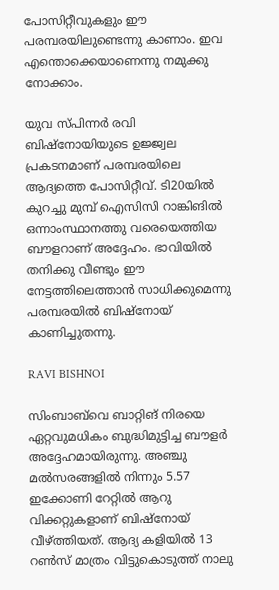പോസിറ്റീവുകളും ഈ പരമ്പരയിലുണ്ടെന്നു കാണാം. ഇവ എന്തൊക്കെയാണെന്നു നമുക്കു നോക്കാം.

യുവ സ്പിന്നര്‍ രവി ബിഷ്‌നോയിയുടെ ഉജ്ജ്വല പ്രകടനമാണ് പരമ്പരയിലെ ആദ്യത്തെ പോസിറ്റീവ്. ടി20യില്‍ കുറച്ചു മുമ്പ് ഐസിസി റാങ്കിങില്‍ ഒന്നാംസ്ഥാനത്തു വരെയെത്തിയ ബൗളറാണ് അദ്ദേഹം. ഭാവിയില്‍ തനിക്കു വീണ്ടും ഈ നേട്ടത്തിലെത്താന്‍ സാധിക്കുമെന്നു പരമ്പരയില്‍ ബിഷ്‌നോയ് കാണിച്ചുതന്നു.

RAVI BISHNOI

സിംബാബ്‌വെ ബാറ്റിങ് നിരയെ ഏറ്റവുമധികം ബുദ്ധിമുട്ടിച്ച ബൗളര്‍ അദ്ദേഹമായിരുന്നു. അഞ്ചു മല്‍സരങ്ങളില്‍ നിന്നും 5.57 ഇക്കോണി റേറ്റില്‍ ആറു വിക്കറ്റുകളാണ് ബിഷ്‌നോയ് വീഴ്ത്തിയത്. ആദ്യ കളിയില്‍ 13 റണ്‍സ് മാത്രം വിട്ടുകൊടുത്ത് നാലു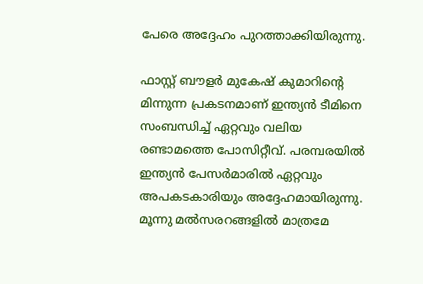പേരെ അദ്ദേഹം പുറത്താക്കിയിരുന്നു.

ഫാസ്റ്റ് ബൗളര്‍ മുകേഷ് കുമാറിന്റെ മിന്നുന്ന പ്രകടനമാണ് ഇന്ത്യന്‍ ടീമിനെ സംബന്ധിച്ച് ഏറ്റവും വലിയ രണ്ടാമത്തെ പോസിറ്റീവ്. പരമ്പരയില്‍ ഇന്ത്യന്‍ പേസര്‍മാരില്‍ ഏറ്റവും അപകടകാരിയും അദ്ദേഹമായിരുന്നു. മൂന്നു മല്‍സരറങ്ങളില്‍ മാത്രമേ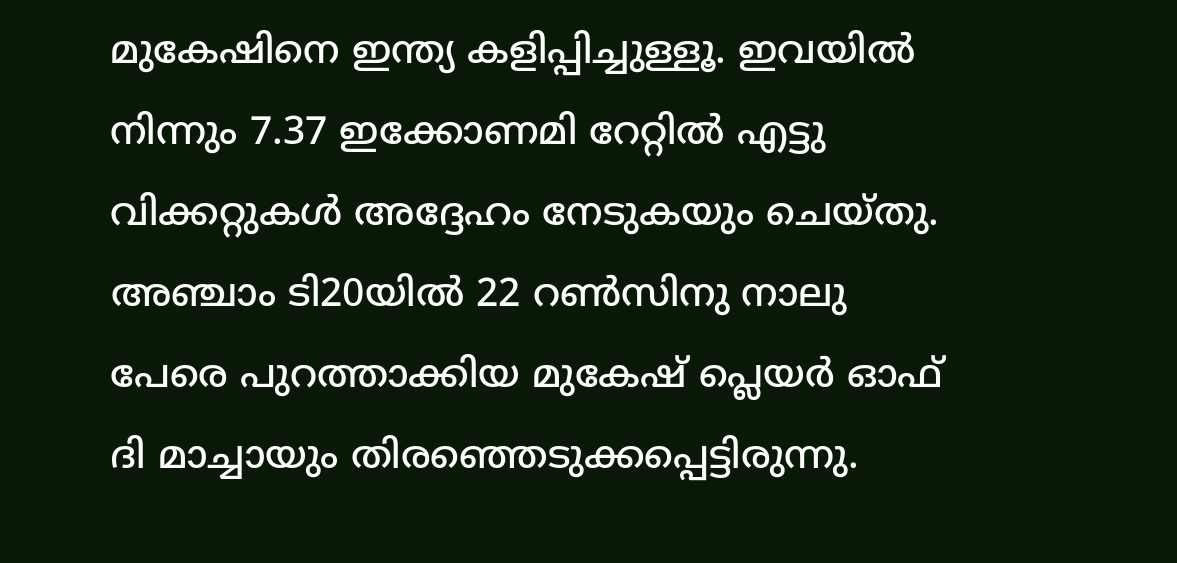മുകേഷിനെ ഇന്ത്യ കളിപ്പിച്ചുള്ളൂ. ഇവയില്‍ നിന്നും 7.37 ഇക്കോണമി റേറ്റില്‍ എട്ടു വിക്കറ്റുകള്‍ അദ്ദേഹം നേടുകയും ചെയ്തു. അഞ്ചാം ടി20യില്‍ 22 റണ്‍സിനു നാലു പേരെ പുറത്താക്കിയ മുകേഷ് പ്ലെയര്‍ ഓഫ് ദി മാച്ചായും തിരഞ്ഞെടുക്കപ്പെട്ടിരുന്നു.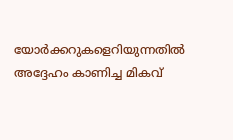യോര്‍ക്കറുകളെറിയുന്നതില്‍ അദ്ദേഹം കാണിച്ച മികവ്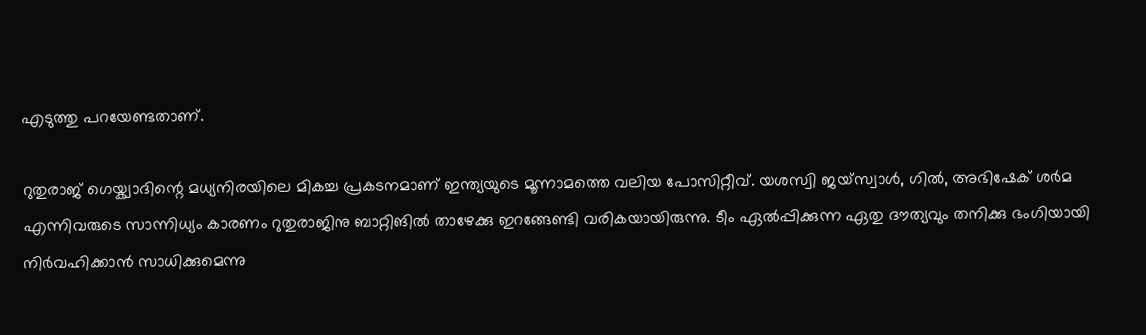എടുത്തു പറയേണ്ടതാണ്.

റുതുരാജ് ഗെയ്ക്വാദിന്റെ മധ്യനിരയിലെ മികച്ച പ്രകടനമാണ് ഇന്ത്യയുടെ മൂന്നാമത്തെ വലിയ പോസിറ്റീവ്. യശസ്വി ജയ്‌സ്വാള്‍, ഗില്‍, അഭിഷേക് ശര്‍മ എന്നിവരുടെ സാന്നിധ്യം കാരണം റുതുരാജിനു ബാറ്റിങില്‍ താഴേക്കു ഇറങ്ങേണ്ടി വരികയായിരുന്നു. ടീം ഏല്‍പ്പിക്കുന്ന ഏതു ദൗത്യവും തനിക്കു ഭംഗിയായി നിര്‍വഹിക്കാന്‍ സാധിക്കുമെന്നു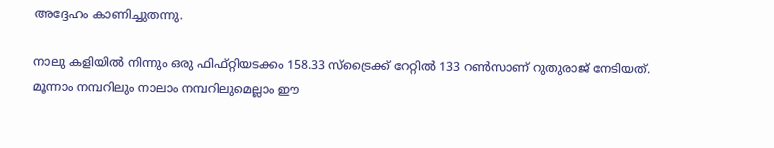അദ്ദേഹം കാണിച്ചുതന്നു.

നാലു കളിയില്‍ നിന്നും ഒരു ഫിഫ്റ്റിയടക്കം 158.33 സ്‌ട്രൈക്ക് റേറ്റില്‍ 133 റണ്‍സാണ് റുതുരാജ് നേടിയത്. മൂന്നാം നമ്പറിലും നാലാം നമ്പറിലുമെല്ലാം ഈ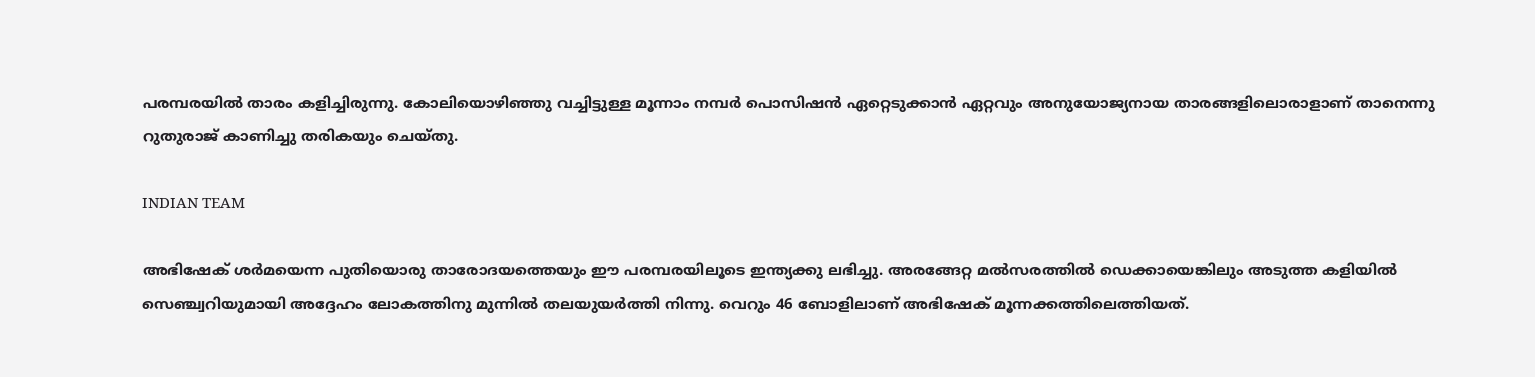പരമ്പരയില്‍ താരം കളിച്ചിരുന്നു. കോലിയൊഴിഞ്ഞു വച്ചിട്ടുള്ള മൂന്നാം നമ്പര്‍ പൊസിഷന്‍ ഏറ്റെടുക്കാന്‍ ഏറ്റവും അനുയോജ്യനായ താരങ്ങളിലൊരാളാണ് താനെന്നു റുതുരാജ് കാണിച്ചു തരികയും ചെയ്തു.

INDIAN TEAM

അഭിഷേക് ശര്‍മയെന്ന പുതിയൊരു താരോദയത്തെയും ഈ പരമ്പരയിലൂടെ ഇന്ത്യക്കു ലഭിച്ചു. അരങ്ങേറ്റ മല്‍സരത്തില്‍ ഡെക്കായെങ്കിലും അടുത്ത കളിയില്‍ സെഞ്ച്വറിയുമായി അദ്ദേഹം ലോകത്തിനു മുന്നില്‍ തലയുയര്‍ത്തി നിന്നു. വെറും 46 ബോളിലാണ് അഭിഷേക് മൂന്നക്കത്തിലെത്തിയത്.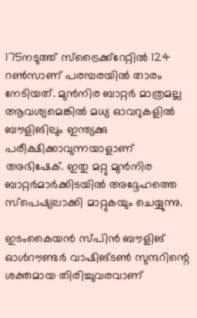175നടുത്ത് സ്‌ട്രൈക്ക്‌റേറ്റില്‍ 124 റണ്‍സാണ് പരമ്പരയില്‍ താരം നേടിയത്. മുന്‍നിര ബാറ്റര്‍ മാത്രമല്ല ആവശ്യമെങ്കില്‍ മധ്യ ഓവറുകളില്‍ ബൗളിങിലും ഇന്ത്യക്കു പരീക്ഷിക്കാവുന്നയാളാണ് അഭിഷേക്. ഇതു മറ്റു മുന്‍നിര ബാറ്റര്‍മാര്‍ക്കിടയില്‍ അദ്ദേഹത്തെ സ്‌പെഷ്യലാക്കി മാറ്റുകയും ചെയ്യുന്നു.

ഇടംകൈയന്‍ സ്പിന്‍ ബൗളിങ് ഓള്‍റൗണ്ടര്‍ വാഷിങ്ടണ്‍ സുന്ദറിന്റെ ശക്തമായ തിരിച്ചുവരവാണ്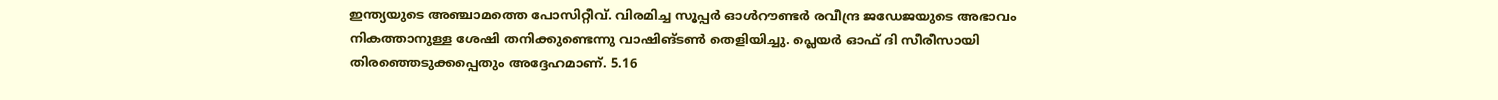ഇന്ത്യയുടെ അഞ്ചാമത്തെ പോസിറ്റീവ്. വിരമിച്ച സൂപ്പര്‍ ഓള്‍റൗണ്ടര്‍ രവീന്ദ്ര ജഡേജയുടെ അഭാവം നികത്താനുള്ള ശേഷി തനിക്കുണ്ടെന്നു വാഷിങ്ടണ്‍ തെളിയിച്ചു. പ്ലെയര്‍ ഓഫ് ദി സീരീസായി തിരഞ്ഞെടുക്കപ്പെതും അദ്ദേഹമാണ്. 5.16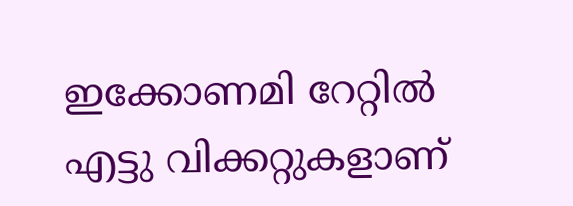ഇക്കോണമി റേറ്റില്‍ എട്ടു വിക്കറ്റുകളാണ്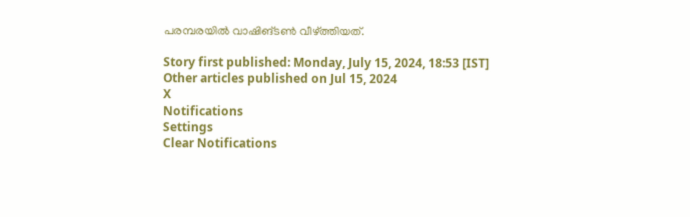പരമ്പരയില്‍ വാഷിങ്ടണ്‍ വീഴ്ത്തിയത്.

Story first published: Monday, July 15, 2024, 18:53 [IST]
Other articles published on Jul 15, 2024
X
Notifications
Settings
Clear Notifications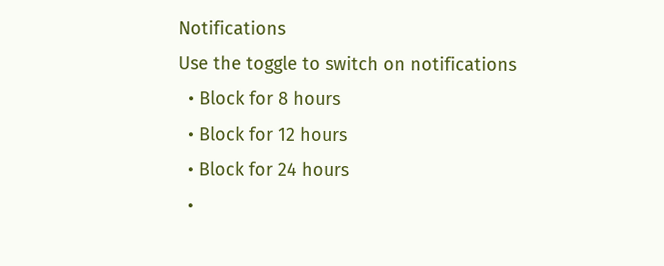Notifications
Use the toggle to switch on notifications
  • Block for 8 hours
  • Block for 12 hours
  • Block for 24 hours
  •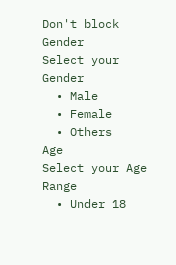Don't block
Gender
Select your Gender
  • Male
  • Female
  • Others
Age
Select your Age Range
  • Under 18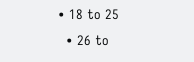• 18 to 25
  • 26 to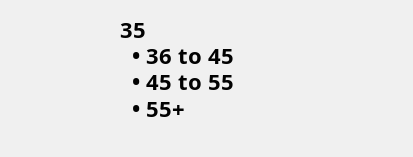35
  • 36 to 45
  • 45 to 55
  • 55+